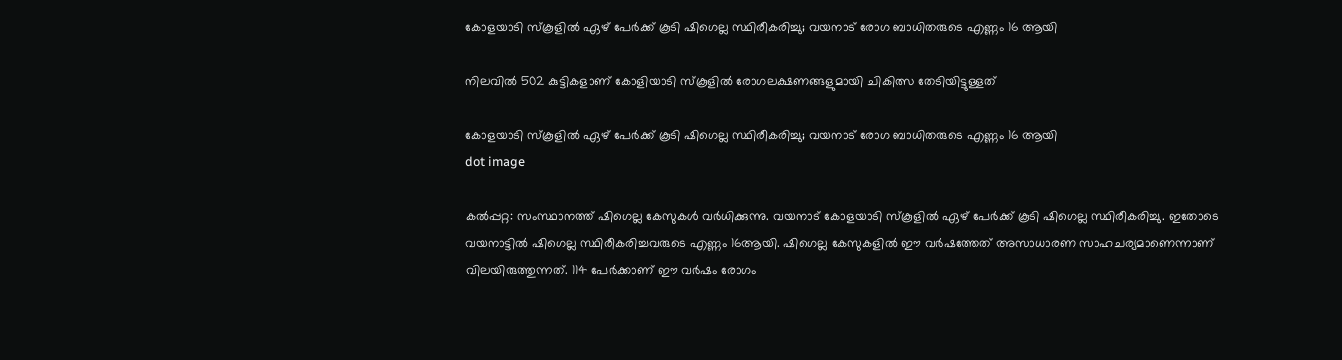കോളയാടി സ്‌കൂളില്‍ ഏഴ് പേര്‍ക്ക് കൂടി ഷിഗെല്ല സ്ഥിരീകരിച്ചു; വയനാട് രോഗ ബാധിതരുടെ എണ്ണം 16 ആയി

നിലവില്‍ 502 കുട്ടികളാണ് കോളിയാടി സ്‌കൂളില്‍ രോഗലക്ഷണങ്ങളുമായി ചികിത്സ തേടിയിട്ടുള്ളത്

കോളയാടി സ്‌കൂളില്‍ ഏഴ് പേര്‍ക്ക് കൂടി ഷിഗെല്ല സ്ഥിരീകരിച്ചു; വയനാട് രോഗ ബാധിതരുടെ എണ്ണം 16 ആയി
dot image

കല്‍പ്പറ്റ: സംസ്ഥാനത്ത് ഷിഗെല്ല കേസുകള്‍ വര്‍ധിക്കുന്നു. വയനാട് കോളയാടി സ്‌കൂളില്‍ ഏഴ് പേര്‍ക്ക് കൂടി ഷിഗെല്ല സ്ഥിരീകരിച്ചു. ഇതോടെ വയനാട്ടില്‍ ഷിഗെല്ല സ്ഥിരീകരിച്ചവരുടെ എണ്ണം 16ആയി. ഷിഗെല്ല കേസുകളിൽ ഈ വര്‍ഷത്തേത് അസാധാരണ സാഹചര്യമാണെന്നാണ് വിലയിരുത്തുന്നത്. 114 പേര്‍ക്കാണ് ഈ വര്‍ഷം രോഗം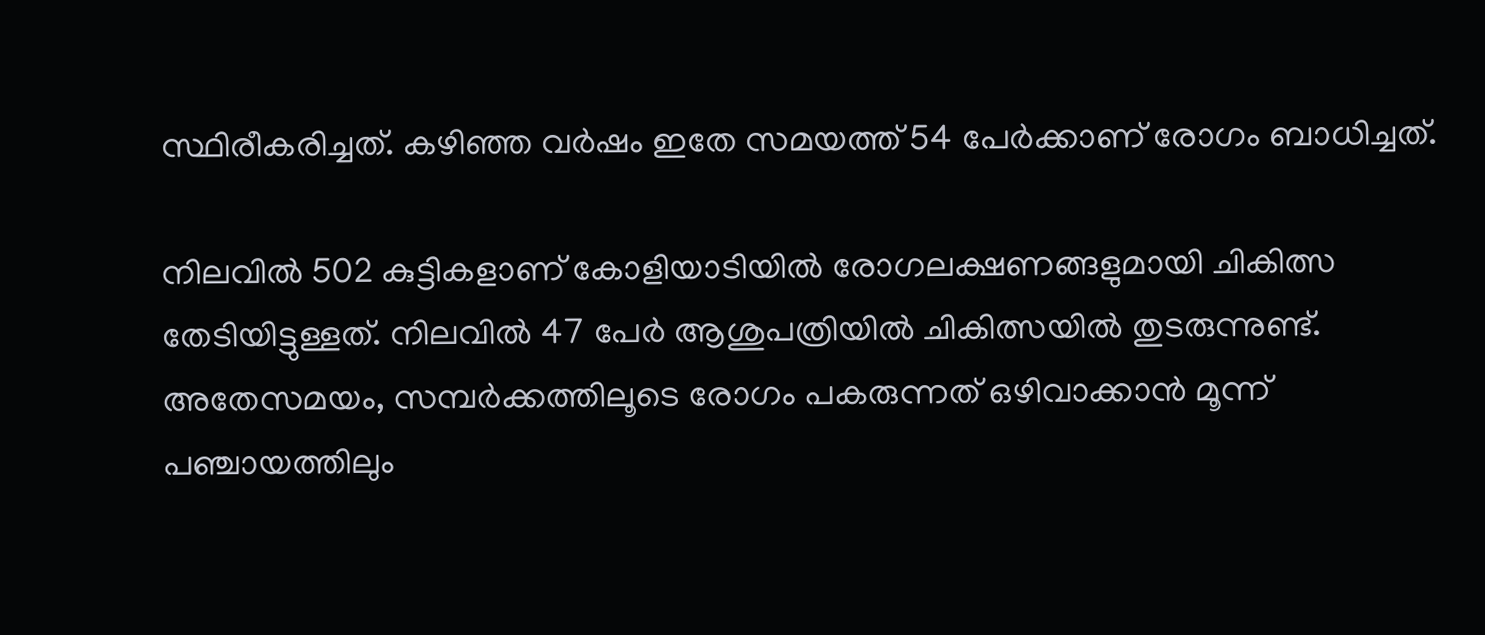സ്ഥിരീകരിച്ചത്. കഴിഞ്ഞ വര്‍ഷം ഇതേ സമയത്ത് 54 പേര്‍ക്കാണ് രോഗം ബാധിച്ചത്.

നിലവില്‍ 502 കുട്ടികളാണ് കോളിയാടിയില്‍ രോഗലക്ഷണങ്ങളുമായി ചികിത്സ തേടിയിട്ടുള്ളത്. നിലവില്‍ 47 പേര്‍ ആശുപത്രിയില്‍ ചികിത്സയില്‍ തുടരുന്നുണ്ട്. അതേസമയം, സമ്പര്‍ക്കത്തിലൂടെ രോഗം പകരുന്നത് ഒഴിവാക്കാന്‍ മൂന്ന് പഞ്ചായത്തിലും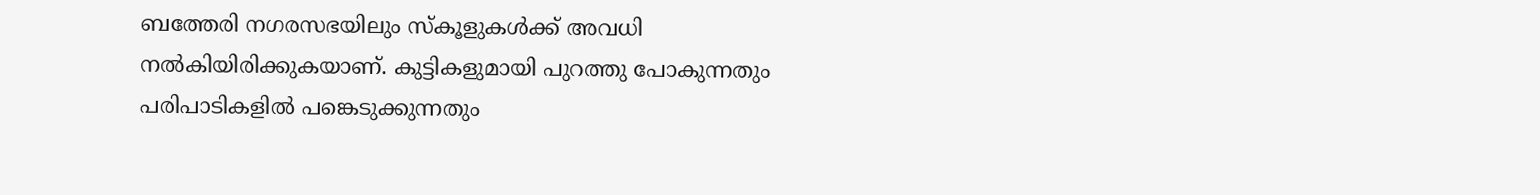ബത്തേരി നഗരസഭയിലും സ്‌കൂളുകള്‍ക്ക് അവധി നല്‍കിയിരിക്കുകയാണ്. കുട്ടികളുമായി പുറത്തു പോകുന്നതും പരിപാടികളില്‍ പങ്കെടുക്കുന്നതും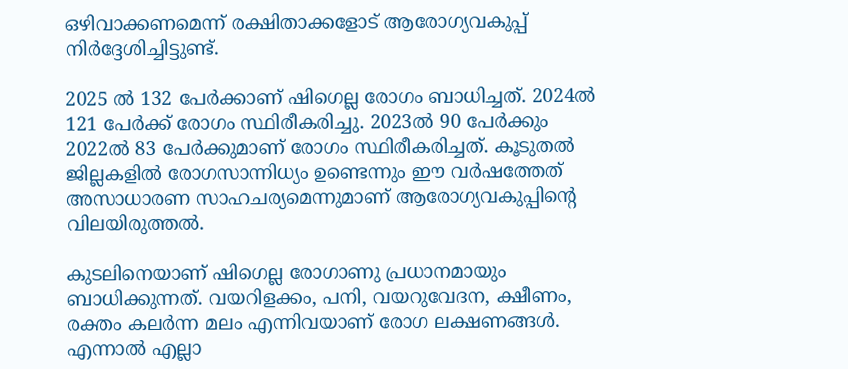ഒഴിവാക്കണമെന്ന് രക്ഷിതാക്കളോട് ആരോഗ്യവകുപ്പ് നിര്‍ദ്ദേശിച്ചിട്ടുണ്ട്.

2025 ല്‍ 132 പേര്‍ക്കാണ് ഷിഗെല്ല രോഗം ബാധിച്ചത്. 2024ല്‍ 121 പേര്‍ക്ക് രോഗം സ്ഥിരീകരിച്ചു. 2023ല്‍ 90 പേര്‍ക്കും 2022ല്‍ 83 പേര്‍ക്കുമാണ് രോഗം സ്ഥിരീകരിച്ചത്. കൂടുതല്‍ ജില്ലകളില്‍ രോഗസാന്നിധ്യം ഉണ്ടെന്നും ഈ വര്‍ഷത്തേത് അസാധാരണ സാഹചര്യമെന്നുമാണ് ആരോഗ്യവകുപ്പിന്റെ വിലയിരുത്തല്‍.

കുടലിനെയാണ് ഷിഗെല്ല രോഗാണു പ്രധാനമായും ബാധിക്കുന്നത്. വയറിളക്കം, പനി, വയറുവേദന, ക്ഷീണം, രക്തം കലര്‍ന്ന മലം എന്നിവയാണ് രോഗ ലക്ഷണങ്ങള്‍. എന്നാല്‍ എല്ലാ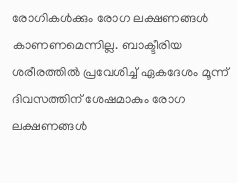രോഗികള്‍ക്കും രോഗ ലക്ഷണങ്ങള്‍ കാണണമെന്നില്ല. ബാക്ടീരിയ ശരീരത്തില്‍ പ്രവേശിച്ച് ഏകദേശം മൂന്ന് ദിവസത്തിന് ശേഷമാകും രോഗ ലക്ഷണങ്ങള്‍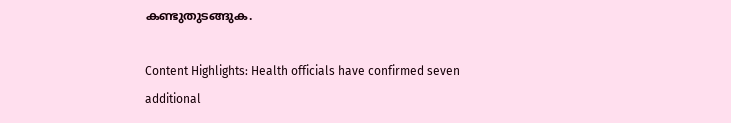കണ്ടുതുടങ്ങുക.

Content Highlights: Health officials have confirmed seven additional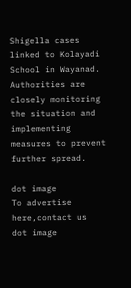Shigella cases linked to Kolayadi School in Wayanad. Authorities are closely monitoring the situation and implementing measures to prevent further spread.

dot image
To advertise here,contact us
dot image